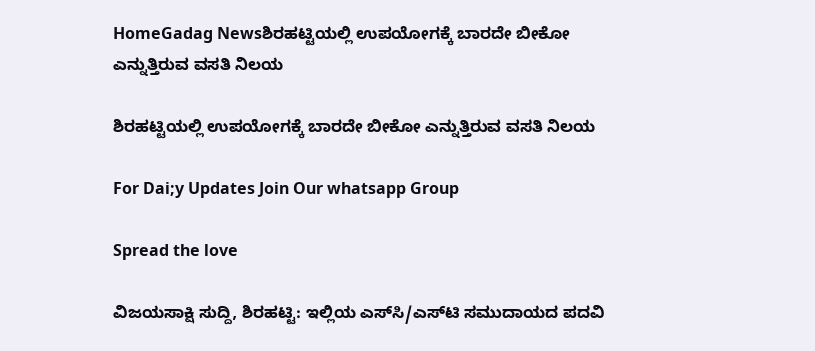HomeGadag Newsಶಿರಹಟ್ಟಿಯಲ್ಲಿ ಉಪಯೋಗಕ್ಕೆ ಬಾರದೇ ಬೀಕೋ ಎನ್ನುತ್ತಿರುವ ವಸತಿ ನಿಲಯ

ಶಿರಹಟ್ಟಿಯಲ್ಲಿ ಉಪಯೋಗಕ್ಕೆ ಬಾರದೇ ಬೀಕೋ ಎನ್ನುತ್ತಿರುವ ವಸತಿ ನಿಲಯ

For Dai;y Updates Join Our whatsapp Group

Spread the love

ವಿಜಯಸಾಕ್ಷಿ ಸುದ್ದಿ, ಶಿರಹಟ್ಟಿ: ಇಲ್ಲಿಯ ಎಸ್‌ಸಿ/ಎಸ್‌ಟಿ ಸಮುದಾಯದ ಪದವಿ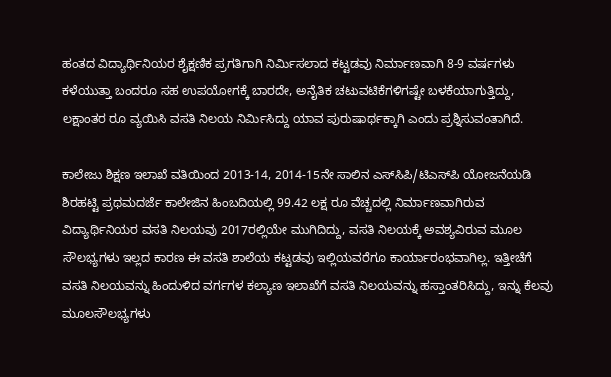ಹಂತದ ವಿದ್ಯಾರ್ಥಿನಿಯರ ಶೈಕ್ಷಣಿಕ ಪ್ರಗತಿಗಾಗಿ ನಿರ್ಮಿಸಲಾದ ಕಟ್ಟಡವು ನಿರ್ಮಾಣವಾಗಿ 8-9 ವರ್ಷಗಳು ಕಳೆಯುತ್ತಾ ಬಂದರೂ ಸಹ ಉಪಯೋಗಕ್ಕೆ ಬಾರದೇ, ಅನೈತಿಕ ಚಟುವಟಿಕೆಗಳಿಗಷ್ಟೇ ಬಳಕೆಯಾಗುತ್ತಿದ್ದು, ಲಕ್ಷಾಂತರ ರೂ ವ್ಯಯಿಸಿ ವಸತಿ ನಿಲಯ ನಿರ್ಮಿಸಿದ್ದು ಯಾವ ಪುರುಷಾರ್ಥಕ್ಕಾಗಿ ಎಂದು ಪ್ರಶ್ನಿಸುವಂತಾಗಿದೆ.

ಕಾಲೇಜು ಶಿಕ್ಷಣ ಇಲಾಖೆ ವತಿಯಿಂದ 2013-14, 2014-15ನೇ ಸಾಲಿನ ಎಸ್‌ಸಿಪಿ/ಟಿಎಸ್‌ಪಿ ಯೋಜನೆಯಡಿ ಶಿರಹಟ್ಟಿ ಪ್ರಥಮದರ್ಜೆ ಕಾಲೇಜಿನ ಹಿಂಬದಿಯಲ್ಲಿ 99.42 ಲಕ್ಷ ರೂ ವೆಚ್ಚದಲ್ಲಿ ನಿರ್ಮಾಣವಾಗಿರುವ ವಿದ್ಯಾರ್ಥಿನಿಯರ ವಸತಿ ನಿಲಯವು 2017ರಲ್ಲಿಯೇ ಮುಗಿದಿದ್ದು, ವಸತಿ ನಿಲಯಕ್ಕೆ ಅವಶ್ಯವಿರುವ ಮೂಲ ಸೌಲಭ್ಯಗಳು ಇಲ್ಲದ ಕಾರಣ ಈ ವಸತಿ ಶಾಲೆಯ ಕಟ್ಟಡವು ಇಲ್ಲಿಯವರೆಗೂ ಕಾರ್ಯಾರಂಭವಾಗಿಲ್ಲ. ಇತ್ತೀಚೆಗೆ ವಸತಿ ನಿಲಯವನ್ನು ಹಿಂದುಳಿದ ವರ್ಗಗಳ ಕಲ್ಯಾಣ ಇಲಾಖೆಗೆ ವಸತಿ ನಿಲಯವನ್ನು ಹಸ್ತಾಂತರಿಸಿದ್ದು, ಇನ್ನು ಕೆಲವು ಮೂಲಸೌಲಭ್ಯಗಳು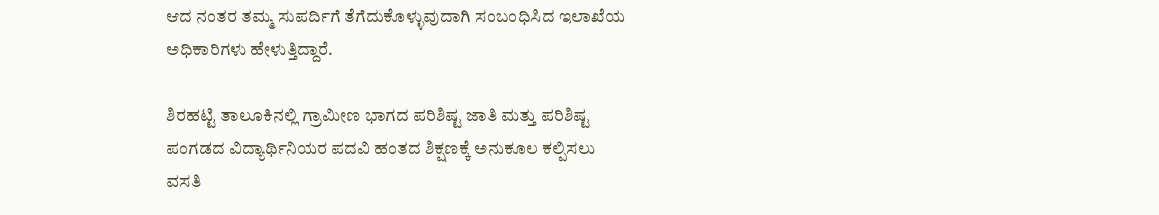ಆದ ನಂತರ ತಮ್ಮ ಸುಪರ್ದಿಗೆ ತೆಗೆದುಕೊಳ್ಳುವುದಾಗಿ ಸಂಬಂಧಿಸಿದ ಇಲಾಖೆಯ ಅಧಿಕಾರಿಗಳು ಹೇಳುತ್ತಿದ್ದಾರೆ.

ಶಿರಹಟ್ಟಿ ತಾಲೂಕಿನಲ್ಲಿ ಗ್ರಾಮೀಣ ಭಾಗದ ಪರಿಶಿಷ್ಟ ಜಾತಿ ಮತ್ತು ಪರಿಶಿಷ್ಟ ಪಂಗಡದ ವಿದ್ಯಾರ್ಥಿನಿಯರ ಪದವಿ ಹಂತದ ಶಿಕ್ಷಣಕ್ಕೆ ಅನುಕೂಲ ಕಲ್ಪಿಸಲು ವಸತಿ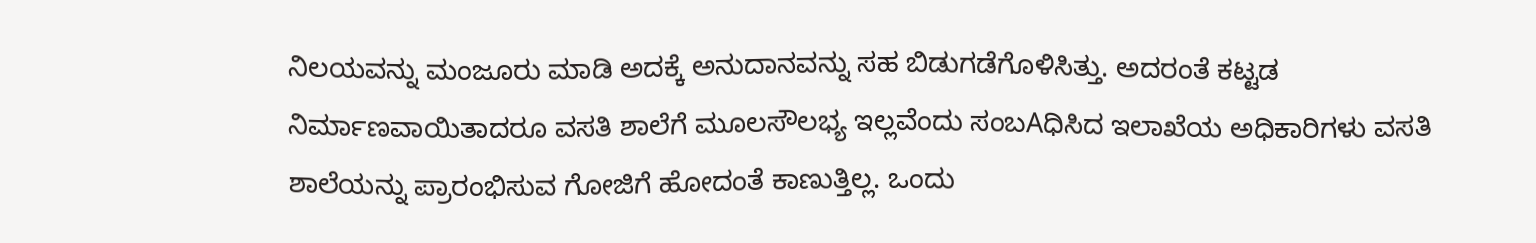ನಿಲಯವನ್ನು ಮಂಜೂರು ಮಾಡಿ ಅದಕ್ಕೆ ಅನುದಾನವನ್ನು ಸಹ ಬಿಡುಗಡೆಗೊಳಿಸಿತ್ತು. ಅದರಂತೆ ಕಟ್ಟಡ ನಿರ್ಮಾಣವಾಯಿತಾದರೂ ವಸತಿ ಶಾಲೆಗೆ ಮೂಲಸೌಲಭ್ಯ ಇಲ್ಲವೆಂದು ಸಂಬAಧಿಸಿದ ಇಲಾಖೆಯ ಅಧಿಕಾರಿಗಳು ವಸತಿ ಶಾಲೆಯನ್ನು ಪ್ರಾರಂಭಿಸುವ ಗೋಜಿಗೆ ಹೋದಂತೆ ಕಾಣುತ್ತಿಲ್ಲ. ಒಂದು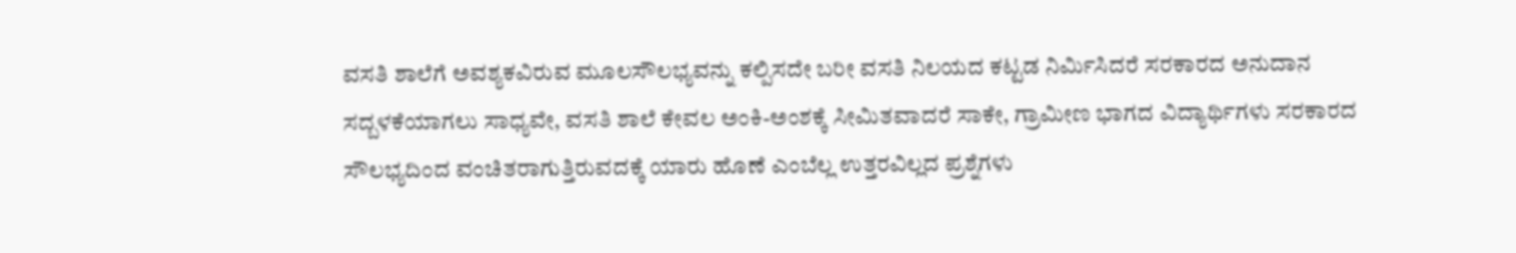ವಸತಿ ಶಾಲೆಗೆ ಅವಶ್ಯಕವಿರುವ ಮೂಲಸೌಲಭ್ಯವನ್ನು ಕಲ್ಪಿಸದೇ ಬರೀ ವಸತಿ ನಿಲಯದ ಕಟ್ಟಡ ನಿರ್ಮಿಸಿದರೆ ಸರಕಾರದ ಅನುದಾನ ಸದ್ಬಳಕೆಯಾಗಲು ಸಾಧ್ಯವೇ, ವಸತಿ ಶಾಲೆ ಕೇವಲ ಅಂಕಿ-ಅಂಶಕ್ಕೆ ಸೀಮಿತವಾದರೆ ಸಾಕೇ, ಗ್ರಾಮೀಣ ಭಾಗದ ವಿದ್ಯಾರ್ಥಿಗಳು ಸರಕಾರದ ಸೌಲಭ್ಯದಿಂದ ವಂಚಿತರಾಗುತ್ತಿರುವದಕ್ಕೆ ಯಾರು ಹೊಣೆ ಎಂಬೆಲ್ಲ ಉತ್ತರವಿಲ್ಲದ ಪ್ರಶ್ನೆಗಳು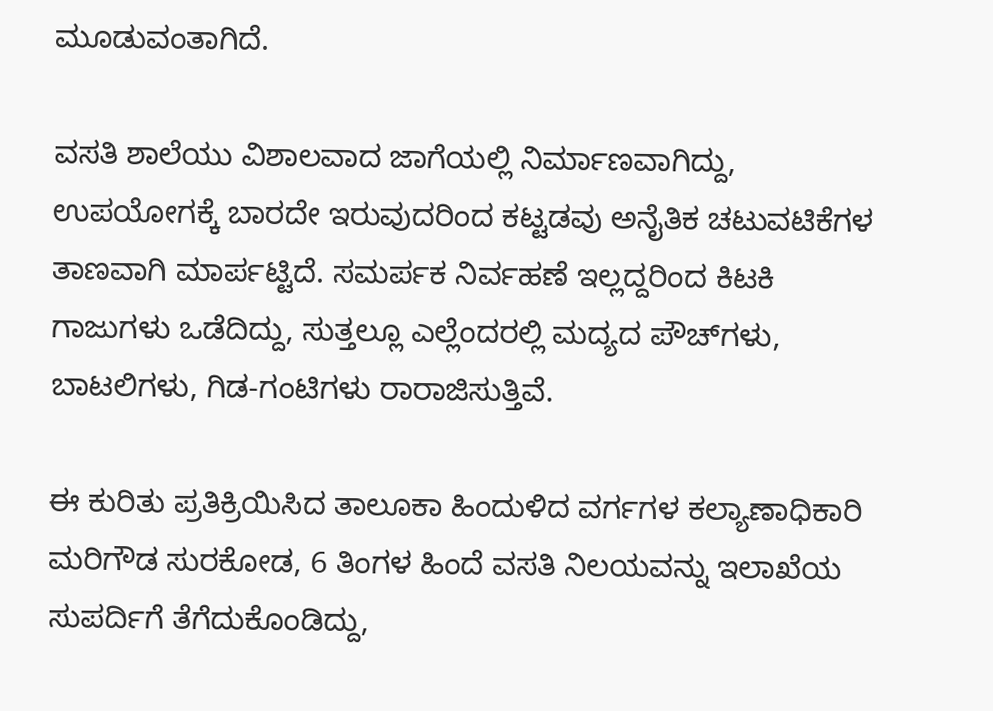ಮೂಡುವಂತಾಗಿದೆ.

ವಸತಿ ಶಾಲೆಯು ವಿಶಾಲವಾದ ಜಾಗೆಯಲ್ಲಿ ನಿರ್ಮಾಣವಾಗಿದ್ದು, ಉಪಯೋಗಕ್ಕೆ ಬಾರದೇ ಇರುವುದರಿಂದ ಕಟ್ಟಡವು ಅನೈತಿಕ ಚಟುವಟಿಕೆಗಳ ತಾಣವಾಗಿ ಮಾರ್ಪಟ್ಟಿದೆ. ಸಮರ್ಪಕ ನಿರ್ವಹಣೆ ಇಲ್ಲದ್ದರಿಂದ ಕಿಟಕಿ ಗಾಜುಗಳು ಒಡೆದಿದ್ದು, ಸುತ್ತಲ್ಲೂ ಎಲ್ಲೆಂದರಲ್ಲಿ ಮದ್ಯದ ಪೌಚ್‌ಗಳು, ಬಾಟಲಿಗಳು, ಗಿಡ-ಗಂಟಿಗಳು ರಾರಾಜಿಸುತ್ತಿವೆ.

ಈ ಕುರಿತು ಪ್ರತಿಕ್ರಿಯಿಸಿದ ತಾಲೂಕಾ ಹಿಂದುಳಿದ ವರ್ಗಗಳ ಕಲ್ಯಾಣಾಧಿಕಾರಿ ಮರಿಗೌಡ ಸುರಕೋಡ, 6 ತಿಂಗಳ ಹಿಂದೆ ವಸತಿ ನಿಲಯವನ್ನು ಇಲಾಖೆಯ ಸುಪರ್ದಿಗೆ ತೆಗೆದುಕೊಂಡಿದ್ದು,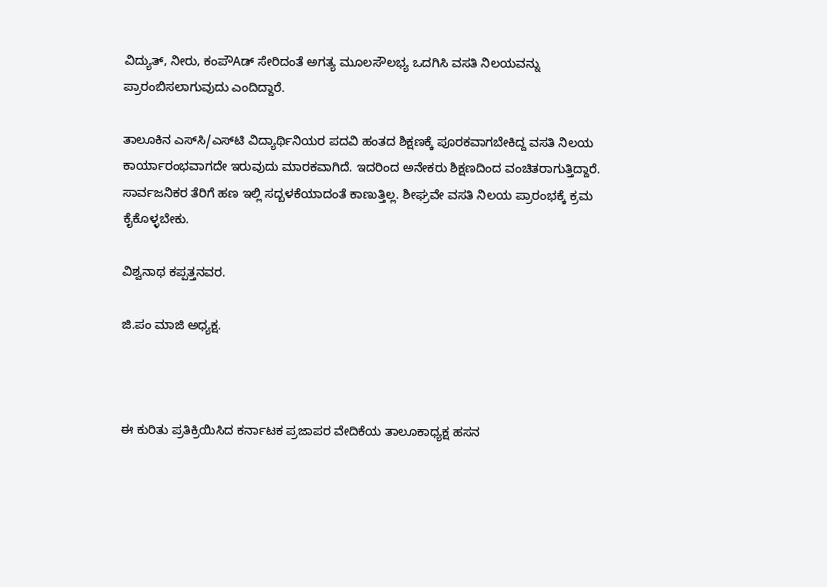ವಿದ್ಯುತ್, ನೀರು, ಕಂಪೌAಡ್ ಸೇರಿದಂತೆ ಅಗತ್ಯ ಮೂಲಸೌಲಭ್ಯ ಒದಗಿಸಿ ವಸತಿ ನಿಲಯವನ್ನು ಪ್ರಾರಂಬಿಸಲಾಗುವುದು ಎಂದಿದ್ದಾರೆ.

ತಾಲೂಕಿನ ಎಸ್‌ಸಿ/ಎಸ್‌ಟಿ ವಿದ್ಯಾರ್ಥಿನಿಯರ ಪದವಿ ಹಂತದ ಶಿಕ್ಷಣಕ್ಕೆ ಪೂರಕವಾಗಬೇಕಿದ್ದ ವಸತಿ ನಿಲಯ ಕಾರ್ಯಾರಂಭವಾಗದೇ ಇರುವುದು ಮಾರಕವಾಗಿದೆ. ಇದರಿಂದ ಅನೇಕರು ಶಿಕ್ಷಣದಿಂದ ವಂಚಿತರಾಗುತ್ತಿದ್ದಾರೆ. ಸಾರ್ವಜನಿಕರ ತೆರಿಗೆ ಹಣ ಇಲ್ಲಿ ಸದ್ಬಳಕೆಯಾದಂತೆ ಕಾಣುತ್ತಿಲ್ಲ. ಶೀಘ್ರವೇ ವಸತಿ ನಿಲಯ ಪ್ರಾರಂಭಕ್ಕೆ ಕ್ರಮ ಕೈಕೊಳ್ಳಬೇಕು.

ವಿಶ್ವನಾಥ ಕಪ್ಪತ್ತನವರ.

ಜಿ.ಪಂ ಮಾಜಿ ಅಧ್ಯಕ್ಷ.



ಈ ಕುರಿತು ಪ್ರತಿಕ್ರಿಯಿಸಿದ ಕರ್ನಾಟಕ ಪ್ರಜಾಪರ ವೇದಿಕೆಯ ತಾಲೂಕಾಧ್ಯಕ್ಷ ಹಸನ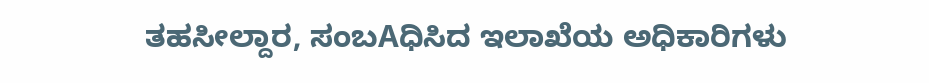ತಹಸೀಲ್ದಾರ, ಸಂಬAಧಿಸಿದ ಇಲಾಖೆಯ ಅಧಿಕಾರಿಗಳು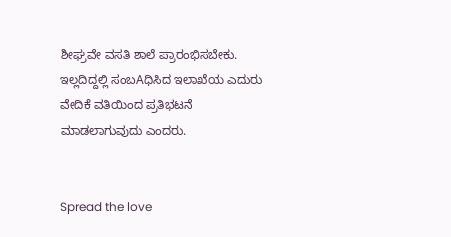ಶೀಘ್ರವೇ ವಸತಿ ಶಾಲೆ ಪ್ರಾರಂಭಿಸಬೇಕು. ಇಲ್ಲದಿದ್ದಲ್ಲಿ ಸಂಬAಧಿಸಿದ ಇಲಾಖೆಯ ಎದುರು ವೇದಿಕೆ ವತಿಯಿಂದ ಪ್ರತಿಭಟನೆ ಮಾಡಲಾಗುವುದು ಎಂದರು.


Spread the love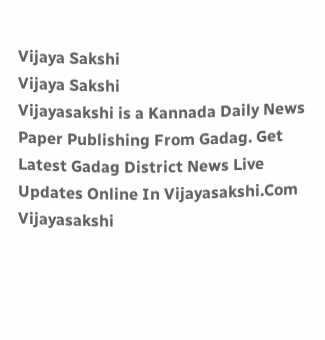Vijaya Sakshi
Vijaya Sakshi
Vijayasakshi is a Kannada Daily News Paper Publishing From Gadag. Get Latest Gadag District News Live Updates Online In Vijayasakshi.Com Vijayasakshi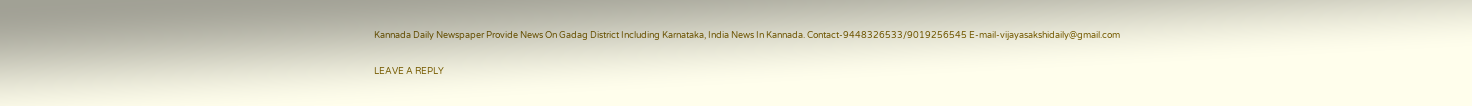Kannada Daily Newspaper Provide News On Gadag District Including Karnataka, India News In Kannada. Contact-9448326533/9019256545 E-mail-vijayasakshidaily@gmail.com

LEAVE A REPLY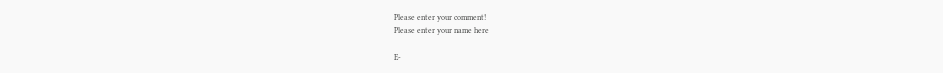Please enter your comment!
Please enter your name here

E-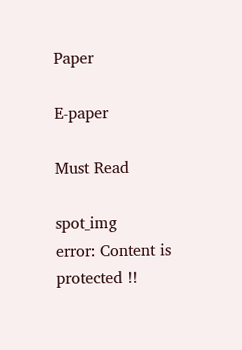Paper

E-paper

Must Read

spot_img
error: Content is protected !!